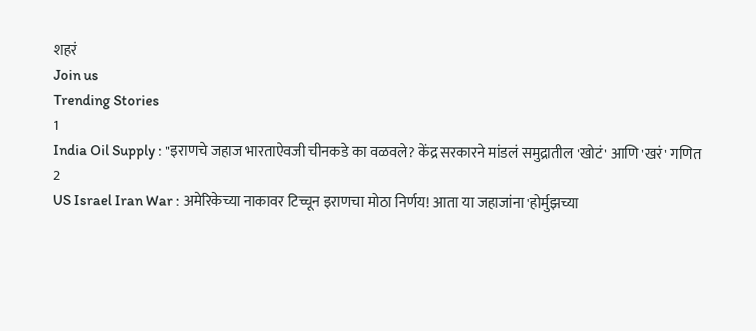शहरं
Join us
Trending Stories
1
India Oil Supply : "इराणचे जहाज भारताऐवजी चीनकडे का वळवले? केंद्र सरकारने मांडलं समुद्रातील 'खोटं' आणि 'खरं' गणित
2
US Israel Iran War : अमेरिकेच्या नाकावर टिच्चून इराणचा मोठा निर्णय! आता या जहाजांना 'होर्मुझच्या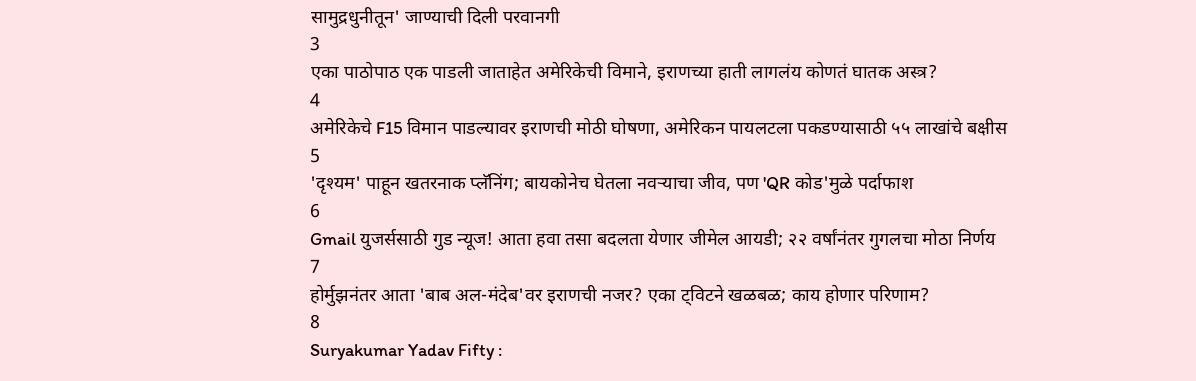सामुद्रधुनीतून' जाण्याची दिली परवानगी
3
एका पाठोपाठ एक पाडली जाताहेत अमेरिकेची विमाने, इराणच्या हाती लागलंय कोणतं घातक अस्त्र?
4
अमेरिकेचे F15 विमान पाडल्यावर इराणची मोठी घोषणा, अमेरिकन पायलटला पकडण्यासाठी ५५ लाखांचे बक्षीस
5
'दृश्यम' पाहून खतरनाक प्लॅनिंग; बायकोनेच घेतला नवऱ्याचा जीव, पण 'QR कोड'मुळे पर्दाफाश
6
Gmail युजर्ससाठी गुड न्यूज! आता हवा तसा बदलता येणार जीमेल आयडी; २२ वर्षांनंतर गुगलचा मोठा निर्णय
7
होर्मुझनंतर आता 'बाब अल-मंदेब'वर इराणची नजर? एका ट्विटने खळबळ; काय होणार परिणाम?
8
Suryakumar Yadav Fifty :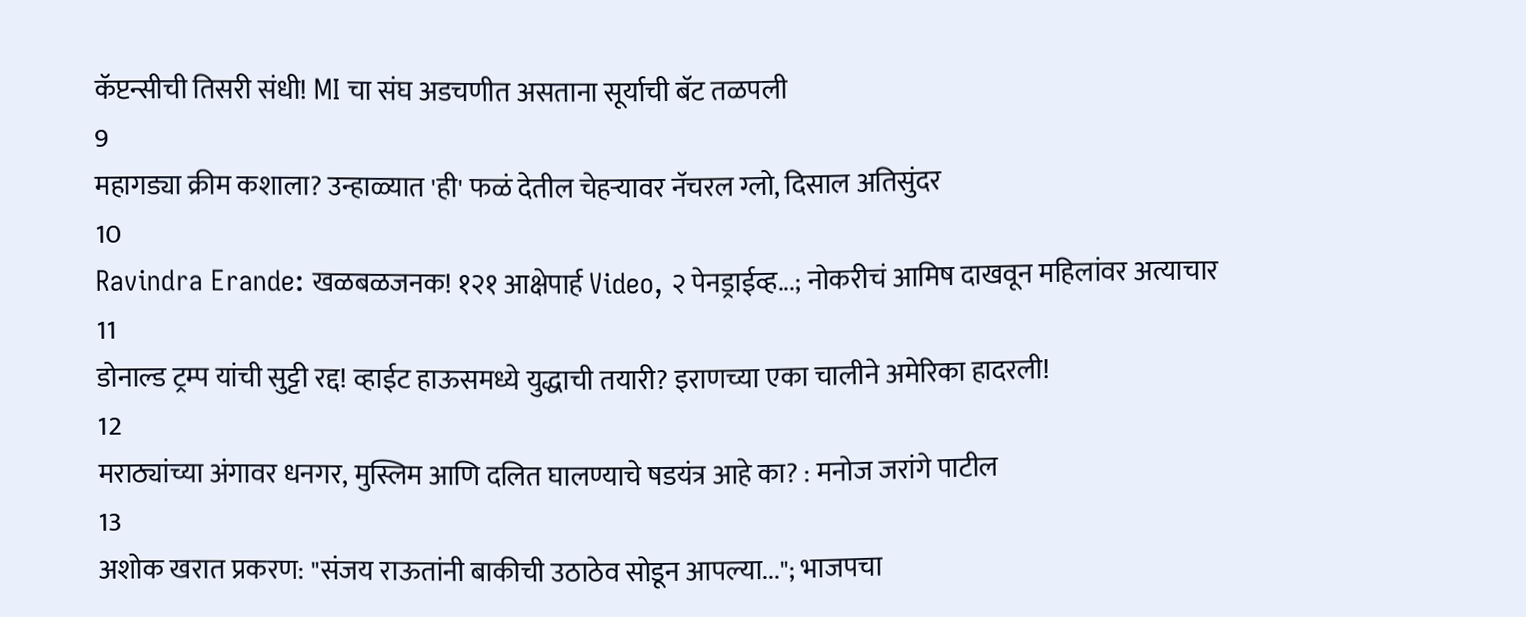कॅप्टन्सीची तिसरी संधी! MI चा संघ अडचणीत असताना सूर्याची बॅट तळपली
9
महागड्या क्रीम कशाला? उन्हाळ्यात 'ही' फळं देतील चेहऱ्यावर नॅचरल ग्लो, दिसाल अतिसुंदर
10
Ravindra Erande: खळबळजनक! १२१ आक्षेपार्ह Video, २ पेनड्राईव्ह...; नोकरीचं आमिष दाखवून महिलांवर अत्याचार
11
डोनाल्ड ट्रम्प यांची सुट्टी रद्द! व्हाईट हाऊसमध्ये युद्धाची तयारी? इराणच्या एका चालीने अमेरिका हादरली!
12
मराठ्यांच्या अंगावर धनगर, मुस्लिम आणि दलित घालण्याचे षडयंत्र आहे का? : मनोज जरांगे पाटील
13
अशोक खरात प्रकरण: "संजय राऊतांनी बाकीची उठाठेव सोडून आपल्या..."; भाजपचा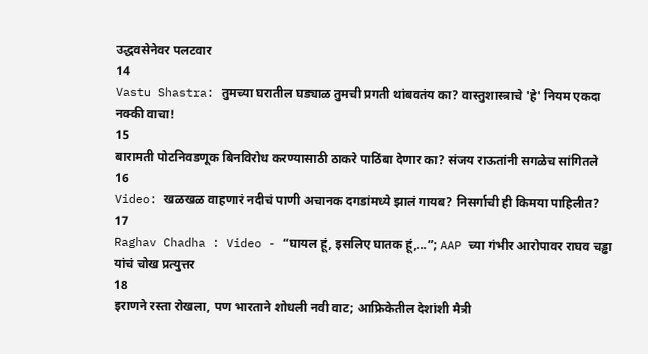उद्धवसेनेवर पलटवार
14
Vastu Shastra: तुमच्या घरातील घड्याळ तुमची प्रगती थांबवतंय का? वास्तुशास्त्राचे 'हे' नियम एकदा नक्की वाचा!
15
बारामती पोटनिवडणूक बिनविरोध करण्यासाठी ठाकरे पाठिंबा देणार का? संजय राऊतांनी सगळेच सांगितले
16
Video: खळखळ वाहणारं नदीचं पाणी अचानक दगडांमध्ये झालं गायब? निसर्गाची ही किमया पाहिलीत?
17
Raghav Chadha : Video - “घायल हूं, इसलिए घातक हूं,...”; AAP च्या गंभीर आरोपावर राघव चड्ढा यांचं चोख प्रत्युत्तर
18
इराणने रस्ता रोखला, पण भारताने शोधली नवी वाट; आफ्रिकेतील देशांशी मैत्री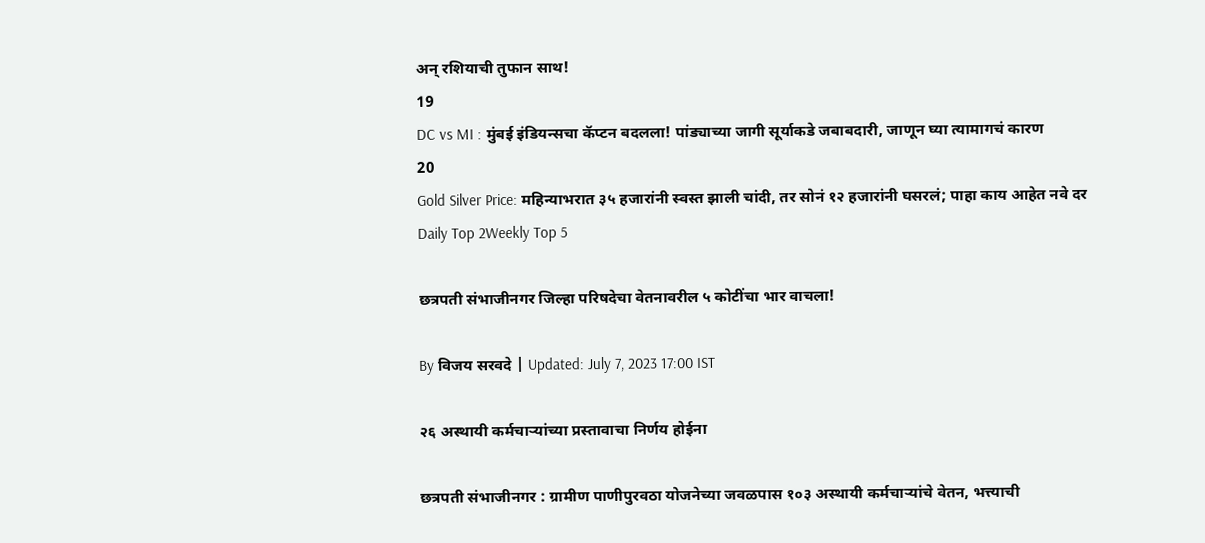अन् रशियाची तुफान साथ!
19
DC vs MI : मुंबई इंडियन्सचा कॅप्टन बदलला! पांड्याच्या जागी सूर्याकडे जबाबदारी, जाणून घ्या त्यामागचं कारण
20
Gold Silver Price: महिन्याभरात ३५ हजारांनी स्वस्त झाली चांदी, तर सोनं १२ हजारांनी घसरलं; पाहा काय आहेत नवे दर
Daily Top 2Weekly Top 5

छत्रपती संभाजीनगर जिल्हा परिषदेचा वेतनावरील ५ कोटींचा भार वाचला!

By विजय सरवदे | Updated: July 7, 2023 17:00 IST

२६ अस्थायी कर्मचाऱ्यांच्या प्रस्तावाचा निर्णय होईना

छत्रपती संभाजीनगर : ग्रामीण पाणीपुरवठा योजनेच्या जवळपास १०३ अस्थायी कर्मचाऱ्यांचे वेतन, भत्त्याची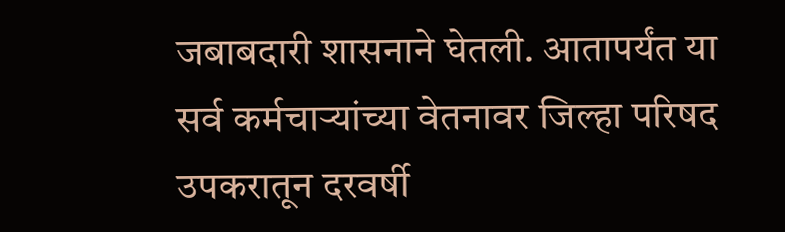जबाबदारी शासनाने घेतली. आतापर्यंत या सर्व कर्मचाऱ्यांच्या वेतनावर जिल्हा परिषद उपकरातून दरवर्षी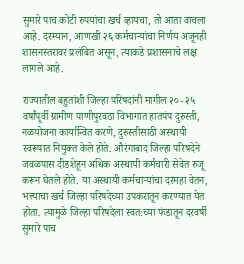सुमारे पाच कोटी रुपयांचा खर्च व्हायचा, तो आता वाचला आहे. दरम्यान, आणखी २६ कर्मचाऱ्यांचा निर्णय अजूनही शासनस्तरावर प्रलंबित असून, त्याकडे प्रशासनाचे लक्ष लागले आहे.

राज्यातील बहुतांशी जिल्हा परिषदांनी मागील २०- २५ वर्षांपूर्वी ग्रामीण पाणीपुरवठा विभागात हातपंप दुरुस्ती, नळयोजना कार्यान्वित करणे, दुरुस्तीसाठी अस्थायी स्वरूपात नियुक्त केले होते. औरंगाबाद जिल्हा परिषदेने जवळपास दीडशेहून अधिक अस्थायी कर्मचारी सेवेत रुजू करून घेतले होते. या अस्थायी कर्मचाऱ्यांचा दरमहा वेतन, भत्त्याचा खर्च जिल्हा परिषदेच्या उपकरातून करण्यात येत होता. त्यामुळे जिल्हा परिषदेला स्वत:च्या फंडातून दरवर्षी सुमारे पाच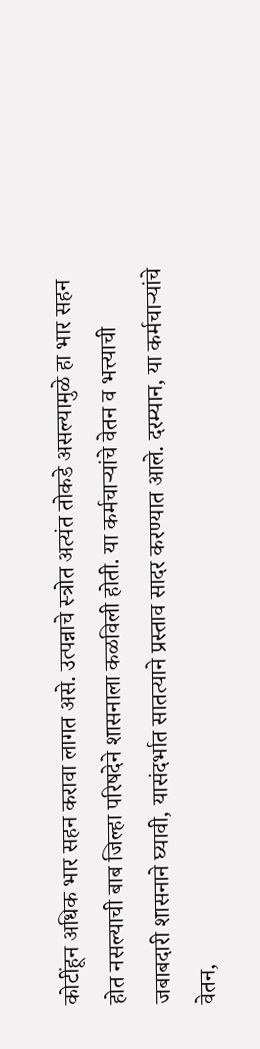कोटींहून अधिक भार सहन करावा लागत असे. उत्पन्नाचे स्त्रोत अत्यंत तोकडे असल्यामुळे हा भार सहन होत नसल्याची बाब जिल्हा परिषदेने शासनाला कळविली होती. या कर्मचाऱ्यांचे वेतन व भत्त्याची जबाबदारी शासनाने घ्यावी, यासंदर्भात सातत्याने प्रस्ताव सादर करण्यात आले. दरम्यान, या कर्मचाऱ्यांचे वेतन,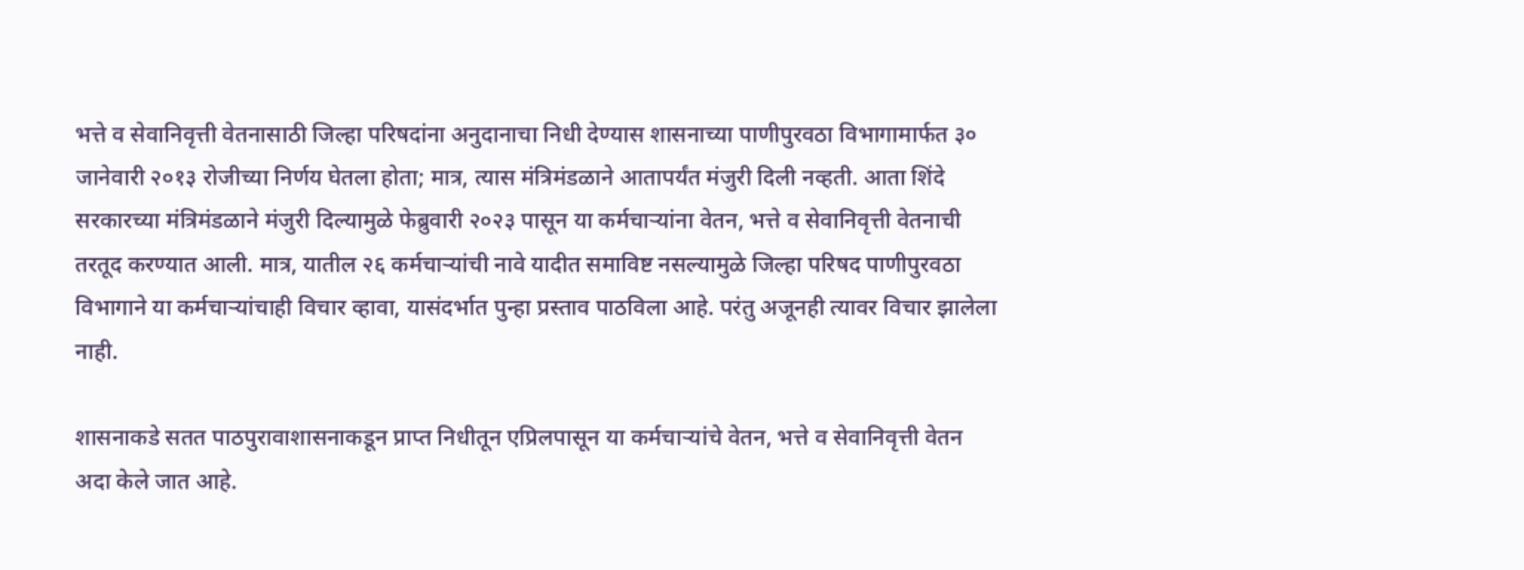भत्ते व सेवानिवृत्ती वेतनासाठी जिल्हा परिषदांना अनुदानाचा निधी देण्यास शासनाच्या पाणीपुरवठा विभागामार्फत ३० जानेवारी २०१३ रोजीच्या निर्णय घेतला होता; मात्र, त्यास मंत्रिमंडळाने आतापर्यंत मंजुरी दिली नव्हती. आता शिंदे सरकारच्या मंत्रिमंडळाने मंजुरी दिल्यामुळे फेब्रुवारी २०२३ पासून या कर्मचाऱ्यांना वेतन, भत्ते व सेवानिवृत्ती वेतनाची तरतूद करण्यात आली. मात्र, यातील २६ कर्मचाऱ्यांची नावे यादीत समाविष्ट नसल्यामुळे जिल्हा परिषद पाणीपुरवठा विभागाने या कर्मचाऱ्यांचाही विचार व्हावा, यासंदर्भात पुन्हा प्रस्ताव पाठविला आहे. परंतु अजूनही त्यावर विचार झालेला नाही.

शासनाकडे सतत पाठपुरावाशासनाकडून प्राप्त निधीतून एप्रिलपासून या कर्मचाऱ्यांचे वेतन, भत्ते व सेवानिवृत्ती वेतन अदा केले जात आहे.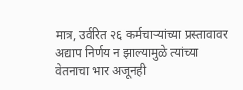मात्र, उर्वरित २६ कर्मचाऱ्यांच्या प्रस्तावावर अद्याप निर्णय न झाल्यामुळे त्यांच्या वेतनाचा भार अजूनही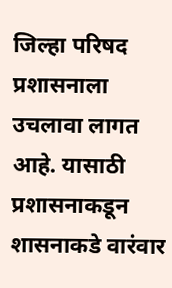जिल्हा परिषद प्रशासनाला उचलावा लागत आहे. यासाठी प्रशासनाकडून शासनाकडे वारंवार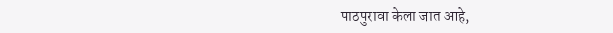पाठपुरावा केला जात आहे,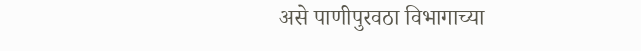असे पाणीपुरवठा विभागाच्या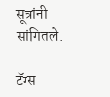सूत्रांनी सांगितले.

टॅग्स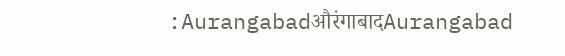:AurangabadऔरंगाबादAurangabad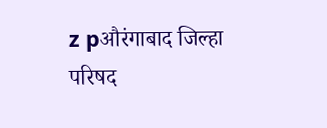z pऔरंगाबाद जिल्हा परिषद